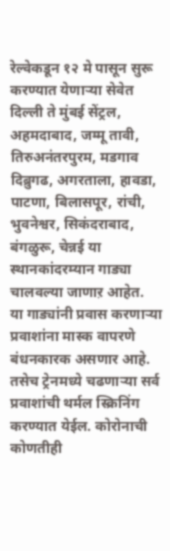रेल्वेकडून १२ मे पासून सुरू करण्यात येणाऱ्या सेवेत दिल्ली ते मुंबई सेंट्रल, अहमदाबाद, जम्मू तावी, तिरुअनंतरपुरम, मडगाव दिब्रुगढ, अगरताला, हावडा, पाटणा, बिलासपूर, रांची, भुवनेश्वर, सिकंदराबाद, बंगळुरू, चेन्नई या स्थानकांदरम्यान गाड्या चालवल्या जाणाऱ आहेत.
या गाड्यांनी प्रवास करणाऱ्या प्रवाशांना मास्क वापरणे बंधनकारक असणार आहे. तसेच ट्रेनमध्ये चढणाऱ्या सर्व प्रवाशांची थर्मल स्क्रिनिंग करण्यात येईल. कोरोनाची कोणतीही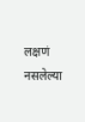लक्षणं नसलेल्या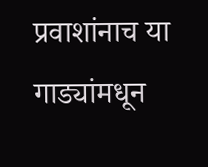प्रवाशांनाच या गाड्यांमधून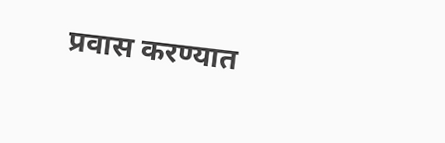प्रवास करण्यात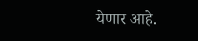येणार आहे.